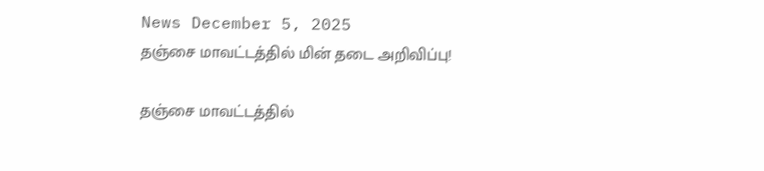News December 5, 2025
தஞ்சை மாவட்டத்தில் மின் தடை அறிவிப்பு!

தஞ்சை மாவட்டத்தில்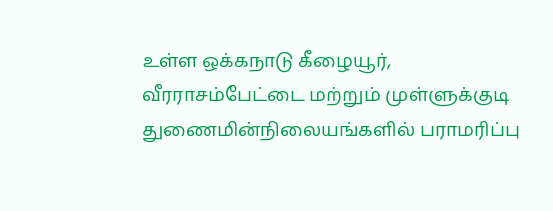உள்ள ஒக்கநாடு கீழையூர், வீரராசம்பேட்டை மற்றும் முள்ளுக்குடி துணைமின்நிலையங்களில் பராமரிப்பு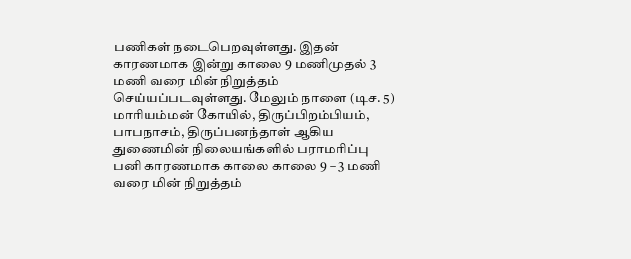பணிகள் நடைபெறவுள்ளது. இதன் காரணமாக இன்று காலை 9 மணிமுதல் 3 மணி வரை மின் நிறுத்தம் செய்யப்படவுள்ளது. மேலும் நாளை (டிச. 5) மாரியம்மன் கோயில், திருப்பிறம்பியம், பாபநாசம், திருப்பனந்தாள் ஆகிய துணைமின் நிலையங்களில் பராமரிப்பு பனி காரணமாக காலை காலை 9 – 3 மணி வரை மின் நிறுத்தம்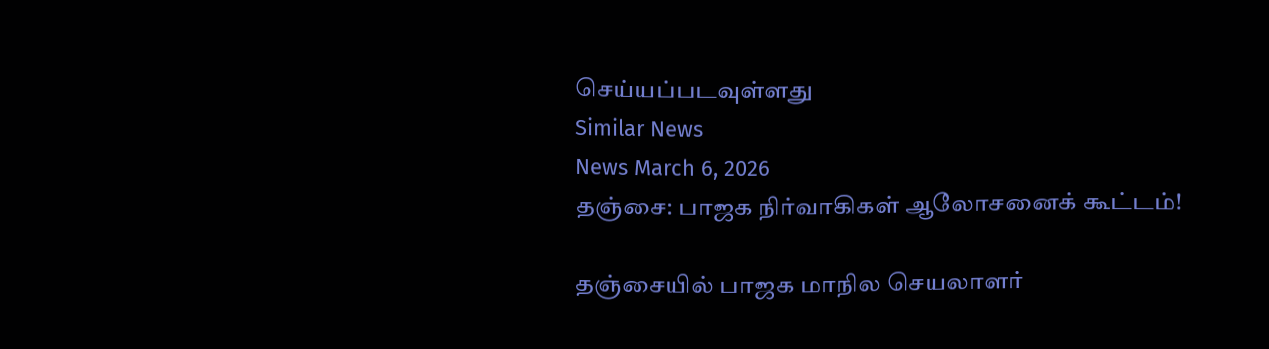செய்யப்படவுள்ளது
Similar News
News March 6, 2026
தஞ்சை: பாஜக நிர்வாகிகள் ஆலோசனைக் கூட்டம்!

தஞ்சையில் பாஜக மாநில செயலாளர்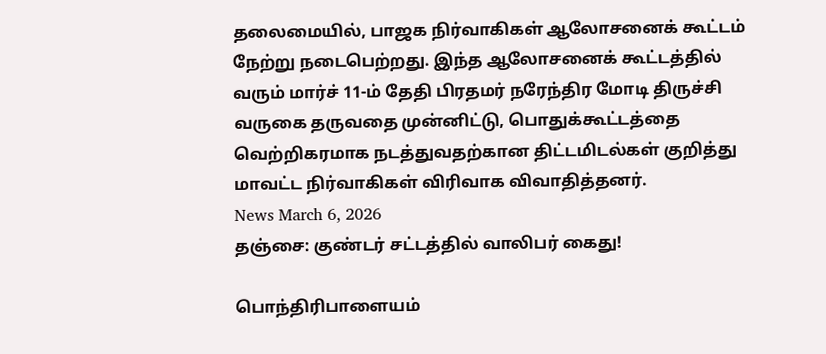தலைமையில், பாஜக நிர்வாகிகள் ஆலோசனைக் கூட்டம் நேற்று நடைபெற்றது. இந்த ஆலோசனைக் கூட்டத்தில் வரும் மார்ச் 11-ம் தேதி பிரதமர் நரேந்திர மோடி திருச்சி வருகை தருவதை முன்னிட்டு, பொதுக்கூட்டத்தை வெற்றிகரமாக நடத்துவதற்கான திட்டமிடல்கள் குறித்து மாவட்ட நிர்வாகிகள் விரிவாக விவாதித்தனர்.
News March 6, 2026
தஞ்சை: குண்டர் சட்டத்தில் வாலிபர் கைது!

பொந்திரிபாளையம்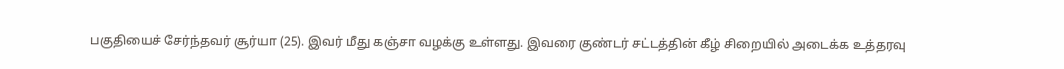பகுதியைச் சேர்ந்தவர் சூர்யா (25). இவர் மீது கஞ்சா வழக்கு உள்ளது. இவரை குண்டர் சட்டத்தின் கீழ் சிறையில் அடைக்க உத்தரவு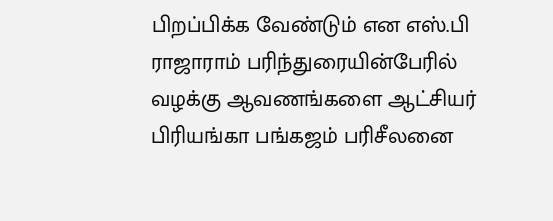பிறப்பிக்க வேண்டும் என எஸ்.பி ராஜாராம் பரிந்துரையின்பேரில் வழக்கு ஆவணங்களை ஆட்சியர் பிரியங்கா பங்கஜம் பரிசீலனை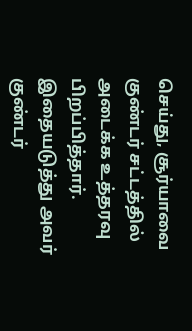செய்து, சூர்யாவை குண்டர் சட்டத்தில் அடைக்க உத்தரவு பிறப்பித்தார். இதையடுத்து அவர் குண்டர்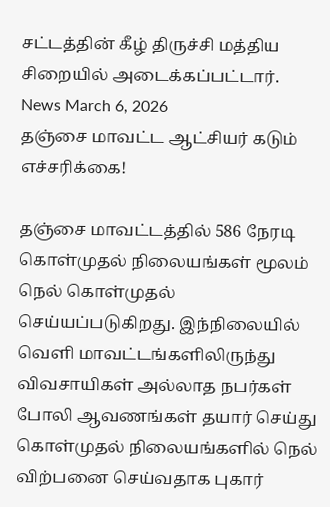சட்டத்தின் கீழ் திருச்சி மத்திய சிறையில் அடைக்கப்பட்டார்.
News March 6, 2026
தஞ்சை மாவட்ட ஆட்சியர் கடும் எச்சரிக்கை!

தஞ்சை மாவட்டத்தில் 586 நேரடி கொள்முதல் நிலையங்கள் மூலம் நெல் கொள்முதல் செய்யப்படுகிறது. இந்நிலையில் வெளி மாவட்டங்களிலிருந்து விவசாயிகள் அல்லாத நபர்கள் போலி ஆவணங்கள் தயார் செய்து கொள்முதல் நிலையங்களில் நெல் விற்பனை செய்வதாக புகார்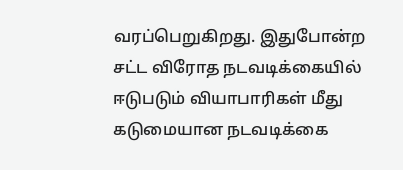வரப்பெறுகிறது. இதுபோன்ற சட்ட விரோத நடவடிக்கையில் ஈடுபடும் வியாபாரிகள் மீது கடுமையான நடவடிக்கை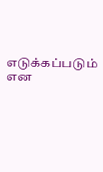எடுக்கப்படும் என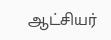ஆட்சியர்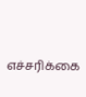எச்சரிக்கை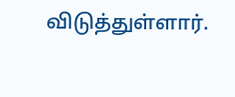விடுத்துள்ளார்.